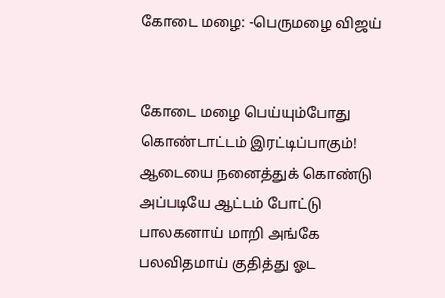கோடை மழை: -பெருமழை விஜய்


கோடை மழை பெய்யும்போது
கொண்டாட்டம் இரட்டிப்பாகும்!
ஆடையை நனைத்துக் கொண்டு
அப்படியே ஆட்டம் போட்டு
பாலகனாய் மாறி அங்கே
பலவிதமாய் குதித்து ஓட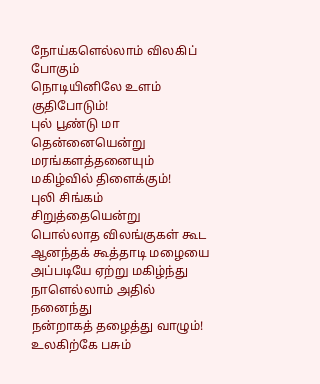நோய்களெல்லாம் விலகிப் போகும்
நொடியினிலே உளம் குதிபோடும்!
புல் பூண்டு மா தென்னையென்று
மரங்களத்தனையும் மகிழ்வில் திளைக்கும்!
புலி சிங்கம் சிறுத்தையென்று
பொல்லாத விலங்குகள் கூட
ஆனந்தக் கூத்தாடி மழையை
அப்படியே ஏற்று மகிழ்ந்து
நாளெல்லாம் அதில் நனைந்து
நன்றாகத் தழைத்து வாழும்!
உலகிற்கே பசும்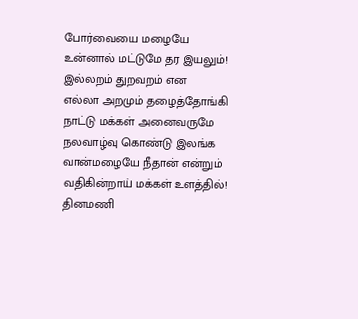போர்வையை மழையே
உன்னால் மட்டுமே தர இயலும்!
இல்லறம் துறவறம் என
எல்லா அறமும் தழைத்தோங்கி
நாட்டு மக்கள் அனைவருமே
நலவாழ்வு கொண்டு இலங்க
வான்மழையே நீதான் என்றும்
வதிகின்றாய் மக்கள் உளத்தில்!
தினமணி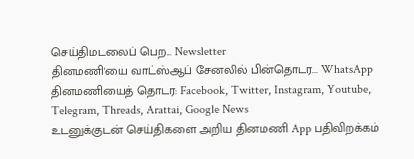செய்திமடலைப் பெற... Newsletter
தினமணி'யை வாட்ஸ்ஆப் சேனலில் பின்தொடர... WhatsApp
தினமணியைத் தொடர: Facebook, Twitter, Instagram, Youtube, Telegram, Threads, Arattai, Google News
உடனுக்குடன் செய்திகளை அறிய தினமணி App பதிவிறக்கம்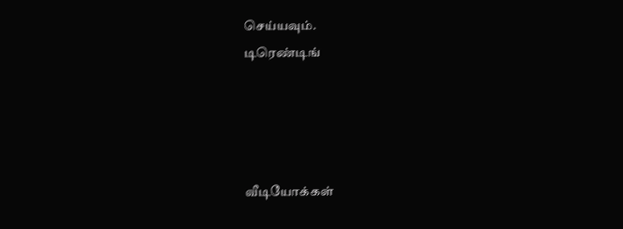செய்யவும்.
டிரெண்டிங்




வீடியோக்கள்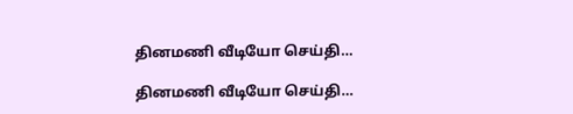தினமணி வீடியோ செய்தி...

தினமணி வீடியோ செய்தி...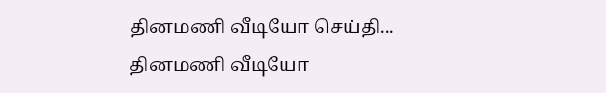தினமணி வீடியோ செய்தி...
தினமணி வீடியோ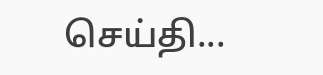செய்தி...